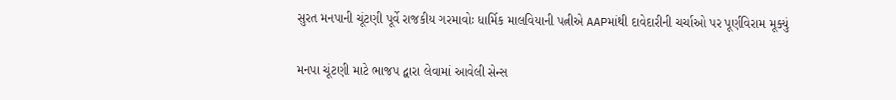સુરત મનપાની ચૂંટણી પૂર્વે રાજકીય ગરમાવોઃ ધાર્મિક માલવિયાની પત્નીએ AAPમાંથી દાવેદારીની ચર્ચાઓ પર પૂર્ણવિરામ મૂક્યું

મનપા ચૂંટણી માટે ભાજપ દ્વારા લેવામાં આવેલી સેન્સ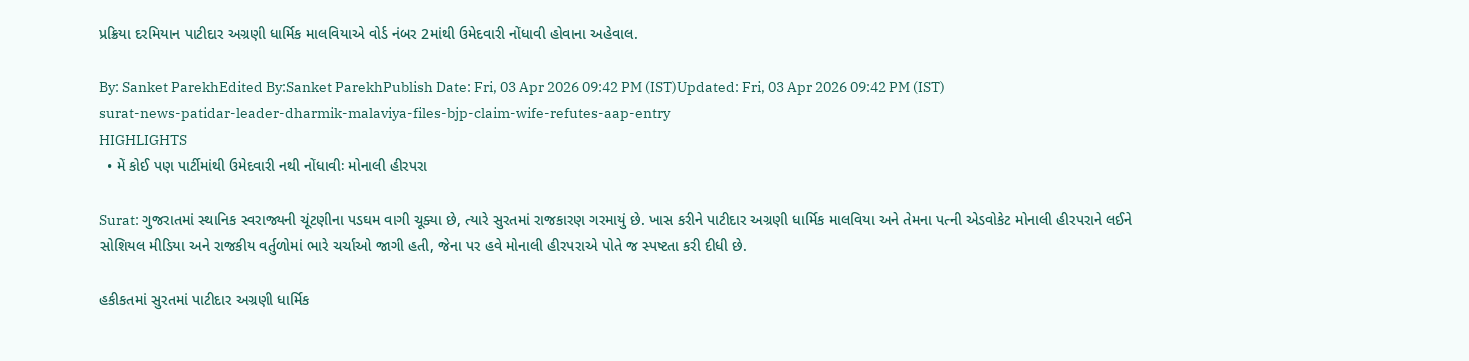પ્રક્રિયા દરમિયાન પાટીદાર અગ્રણી ધાર્મિક માલવિયાએ વોર્ડ નંબર 2માંથી ઉમેદવારી નોંધાવી હોવાના અહેવાલ.

By: Sanket ParekhEdited By:Sanket ParekhPublish Date: Fri, 03 Apr 2026 09:42 PM (IST)Updated: Fri, 03 Apr 2026 09:42 PM (IST)
surat-news-patidar-leader-dharmik-malaviya-files-bjp-claim-wife-refutes-aap-entry
HIGHLIGHTS
  • મેં કોઈ પણ પાર્ટીમાંથી ઉમેદવારી નથી નોંધાવીઃ મોનાલી હીરપરા

Surat: ગુજરાતમાં સ્થાનિક સ્વરાજ્યની ચૂંટણીના પડઘમ વાગી ચૂક્યા છે, ત્યારે સુરતમાં રાજકારણ ગરમાયું છે. ખાસ કરીને પાટીદાર અગ્રણી ધાર્મિક માલવિયા અને તેમના પત્ની એડવોકેટ મોનાલી હીરપરાને લઈને સોશિયલ મીડિયા અને રાજકીય વર્તુળોમાં ભારે ચર્ચાઓ જાગી હતી, જેના પર હવે મોનાલી હીરપરાએ પોતે જ સ્પષ્ટતા કરી દીધી છે.

હકીકતમાં સુરતમાં પાટીદાર અગ્રણી ધાર્મિક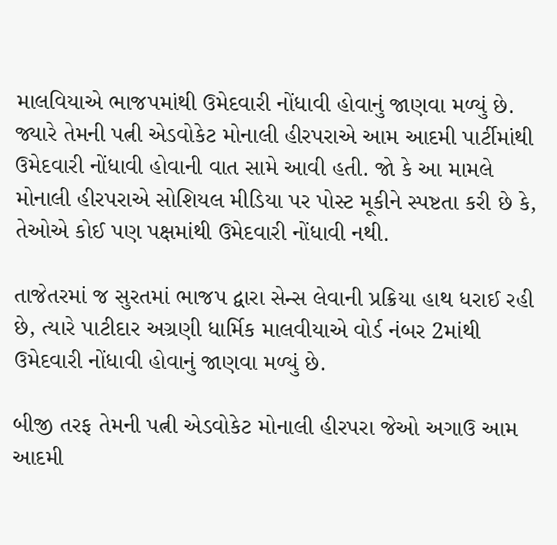માલવિયાએ ભાજપમાંથી ઉમેદવારી નોંધાવી હોવાનું જાણવા મળ્યું છે. જ્યારે તેમની પત્ની એડવોકેટ મોનાલી હીરપરાએ આમ આદમી પાર્ટીમાંથી ઉમેદવારી નોંધાવી હોવાની વાત સામે આવી હતી. જો કે આ મામલે મોનાલી હીરપરાએ સોશિયલ મીડિયા પર પોસ્ટ મૂકીને સ્પષ્ટતા કરી છે કે, તેઓએ કોઈ પણ પક્ષમાંથી ઉમેદવારી નોંધાવી નથી.

તાજેતરમાં જ સુરતમાં ભાજપ દ્વારા સેન્સ લેવાની પ્રક્રિયા હાથ ધરાઈ રહી છે, ત્યારે પાટીદાર અગ્રણી ધાર્મિક માલવીયાએ વોર્ડ નંબર 2માંથી ઉમેદવારી નોંધાવી હોવાનું જાણવા મળ્યું છે.

બીજી તરફ તેમની પત્ની એડવોકેટ મોનાલી હીરપરા જેઓ અગાઉ આમ આદમી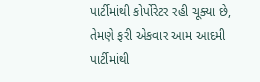પાર્ટીમાંથી કોર્પોરેટર રહી ચૂક્યા છે, તેમણે ફરી એકવાર આમ આદમી પાર્ટીમાંથી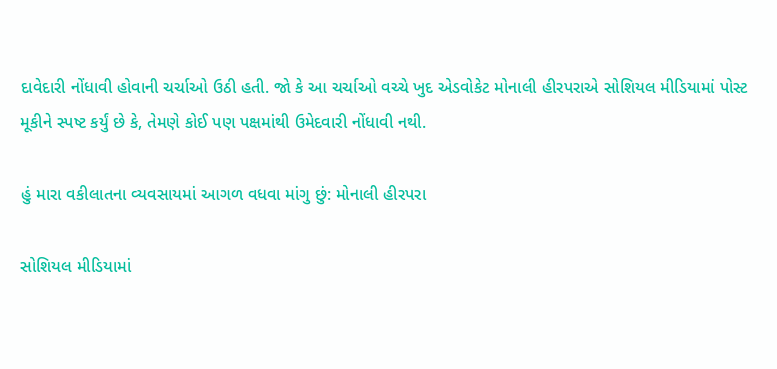દાવેદારી નોંધાવી હોવાની ચર્ચાઓ ઉઠી હતી. જો કે આ ચર્ચાઓ વચ્ચે ખુદ એડવોકેટ મોનાલી હીરપરાએ સોશિયલ મીડિયામાં પોસ્ટ મૂકીને સ્પષ્ટ કર્યું છે કે, તેમણે કોઈ પણ પક્ષમાંથી ઉમેદવારી નોંધાવી નથી.

હું મારા વકીલાતના વ્યવસાયમાં આગળ વધવા માંગુ છું: મોનાલી હીરપરા

સોશિયલ મીડિયામાં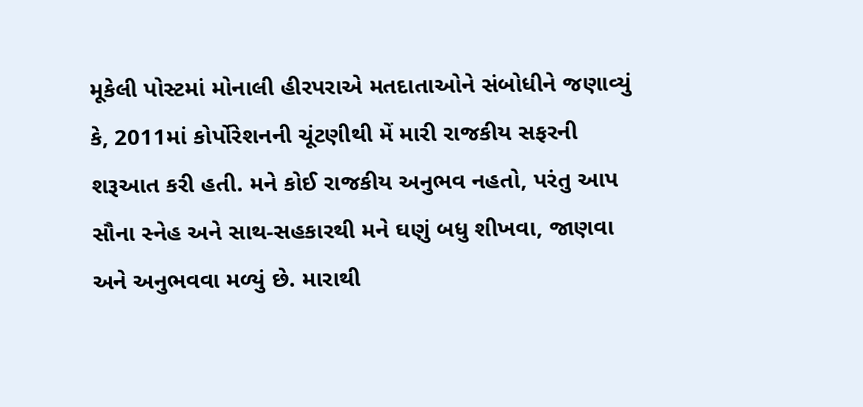મૂકેલી પોસ્ટમાં મોનાલી હીરપરાએ મતદાતાઓને સંબોધીને જણાવ્યું કે, 2011માં કોર્પોરેશનની ચૂંટણીથી મેં મારી રાજકીય સફરની શરૂઆત કરી હતી. મને કોઈ રાજકીય અનુભવ નહતો, પરંતુ આપ સૌના સ્નેહ અને સાથ-સહકારથી મને ઘણું બધુ શીખવા, જાણવા અને અનુભવવા મળ્યું છે. મારાથી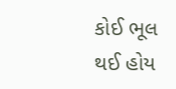કોઈ ભૂલ થઈ હોય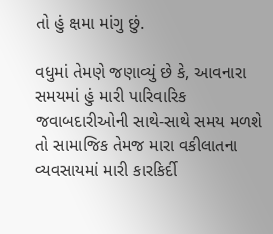તો હું ક્ષમા માંગુ છું.

વધુમાં તેમણે જણાવ્યું છે કે, આવનારા સમયમાં હું મારી પારિવારિક જવાબદારીઓની સાથે-સાથે સમય મળશે તો સામાજિક તેમજ મારા વકીલાતના વ્યવસાયમાં મારી કારકિર્દી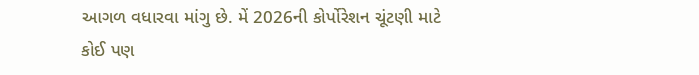આગળ વધારવા માંગુ છે. મેં 2026ની કોર્પોરેશન ચૂંટણી માટે કોઈ પણ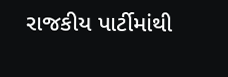રાજકીય પાર્ટીમાંથી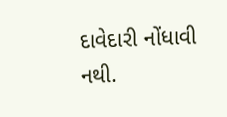દાવેદારી નોંધાવી નથી.